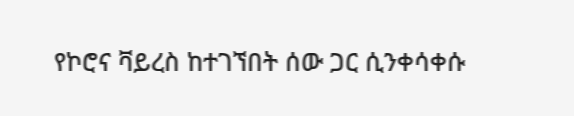የኮሮና ቫይረስ ከተገኘበት ሰው ጋር ሲንቀሳቀሱ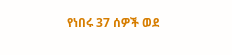የነበሩ 37 ሰዎች ወደ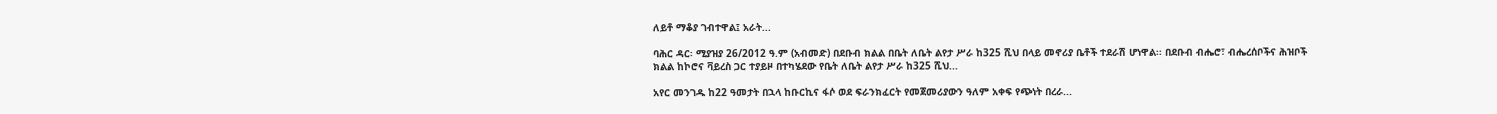ለይቶ ማቆያ ገብተዋል፤ አራት...

ባሕር ዳር፡ ሚያዝያ 26/2012 ዓ.ም (አብመድ) በደቡብ ክልል በቤት ለቤት ልየታ ሥራ ከ325 ሺህ በላይ መኖሪያ ቤቶች ተደራሽ ሆነዋል፡፡ በደቡብ ብሔሮ፣ ብሔረሰቦችና ሕዝቦች ክልል ከኮሮና ቫይረስ ጋር ተያይዞ በተካሄደው የቤት ለቤት ልየታ ሥራ ከ325 ሺህ...

አየር መንገዱ ከ22 ዓመታት በኋላ ከቡርኪና ፋሶ ወደ ፍራንክፈርት የመጀመሪያውን ዓለም አቀፍ የጭነት በረራ...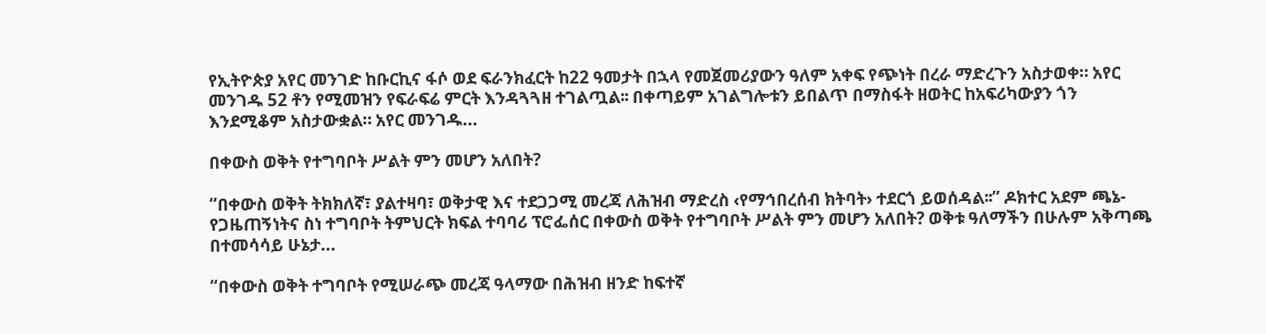የኢትዮጵያ አየር መንገድ ከቡርኪና ፋሶ ወደ ፍራንክፈርት ከ22 ዓመታት በኋላ የመጀመሪያውን ዓለም አቀፍ የጭነት በረራ ማድረጉን አስታወቀ። አየር መንገዱ 52 ቶን የሚመዝን የፍራፍሬ ምርት እንዳጓጓዘ ተገልጧል፡፡ በቀጣይም አገልግሎቱን ይበልጥ በማስፋት ዘወትር ከአፍሪካውያን ጎን እንደሚቆም አስታውቋል። አየር መንገዱ...

በቀውስ ወቅት የተግባቦት ሥልት ምን መሆን አለበት?

“በቀውስ ወቅት ትክክለኛ፣ ያልተዛባ፣ ወቅታዊ እና ተደጋጋሚ መረጃ ለሕዝብ ማድረስ ‹የማኅበረሰብ ክትባት› ተደርጎ ይወሰዳል፡፡” ዶክተር አደም ጫኔ-የጋዜጠኝነትና ስነ ተግባቦት ትምህርት ክፍል ተባባሪ ፕሮፌሰር በቀውስ ወቅት የተግባቦት ሥልት ምን መሆን አለበት? ወቅቱ ዓለማችን በሁሉም አቅጣጫ በተመሳሳይ ሁኔታ...

“በቀውስ ወቅት ተግባቦት የሚሠራጭ መረጃ ዓላማው በሕዝብ ዘንድ ከፍተኛ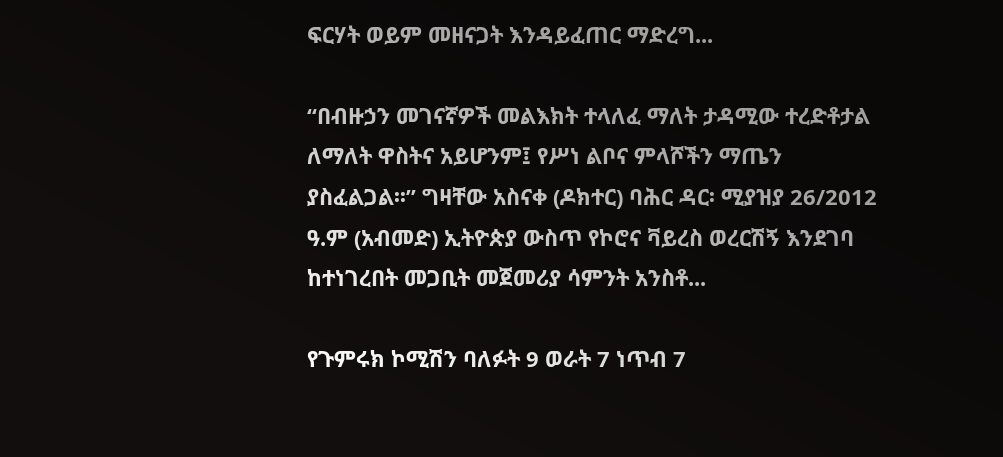ፍርሃት ወይም መዘናጋት እንዳይፈጠር ማድረግ...

“በብዙኃን መገናኛዎች መልእክት ተላለፈ ማለት ታዳሚው ተረድቶታል ለማለት ዋስትና አይሆንም፤ የሥነ ልቦና ምላሾችን ማጤን ያስፈልጋል፡፡” ግዛቸው አስናቀ (ዶክተር) ባሕር ዳር፡ ሚያዝያ 26/2012 ዓ.ም (አብመድ) ኢትዮጵያ ውስጥ የኮሮና ቫይረስ ወረርሽኝ እንደገባ ከተነገረበት መጋቢት መጀመሪያ ሳምንት አንስቶ...

የጉምሩክ ኮሚሽን ባለፉት 9 ወራት 7 ነጥብ 7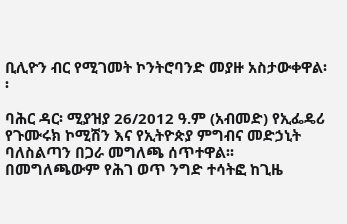ቢሊዮን ብር የሚገመት ኮንትሮባንድ መያዙ አስታውቀዋል፡፡

ባሕር ዳር፡ ሚያዝያ 26/2012 ዓ.ም (አብመድ) የኢፌዴሪ የጉሙሩክ ኮሚሽን እና የኢትዮጵያ ምግብና መድኃኒት ባለስልጣን በጋራ መግለጫ ሰጥተዋል፡፡ በመግለጫውም የሕገ ወጥ ንግድ ተሳትፎ ከጊዜ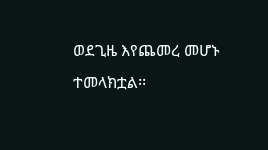ወደጊዜ እየጨመረ መሆኑ ተመላክቷል፡፡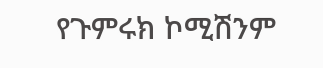የጉምሩክ ኮሚሽንም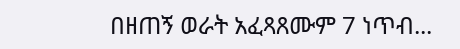በዘጠኝ ወራት አፈጻጸሙም 7 ነጥብ...